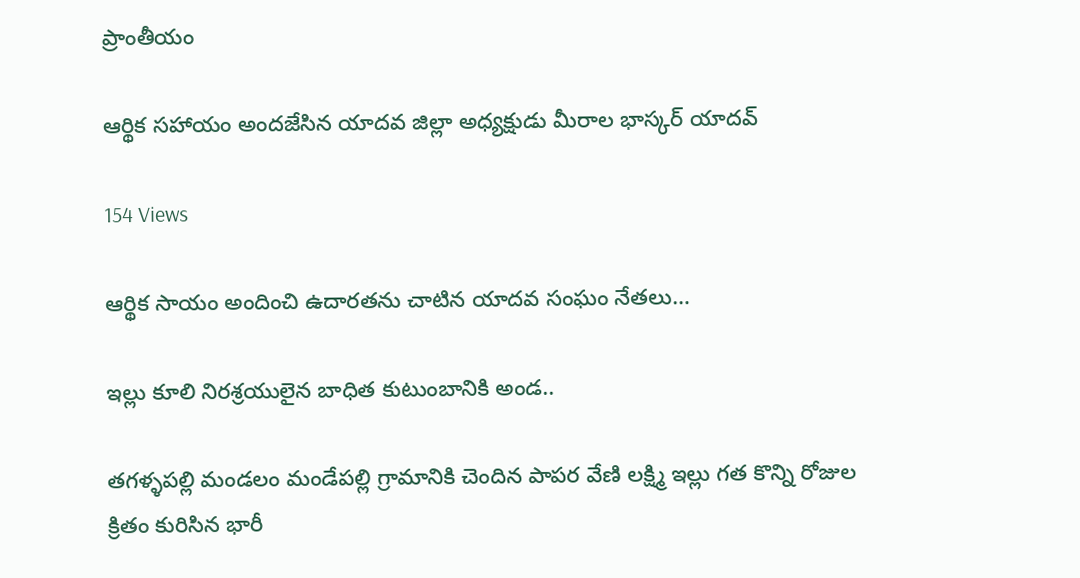ప్రాంతీయం

ఆర్థిక సహాయం అందజేసిన యాదవ జిల్లా అధ్యక్షుడు మీరాల భాస్కర్ యాదవ్

154 Views

ఆర్థిక సాయం అందించి ఉదారతను చాటిన యాదవ సంఘం నేతలు…

ఇల్లు కూలి నిరశ్రయులైన బాధిత కుటుంబానికి అండ..

తగళ్ళపల్లి మండలం మండేపల్లి గ్రామానికి చెందిన పాపర వేణి లక్ష్మి ఇల్లు గత కొన్ని రోజుల క్రితం కురిసిన భారీ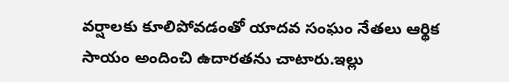వర్షాలకు కూలిపోవడంతో యాదవ సంఘం నేతలు ఆర్థిక సాయం అందించి ఉదారతను చాటారు.ఇల్లు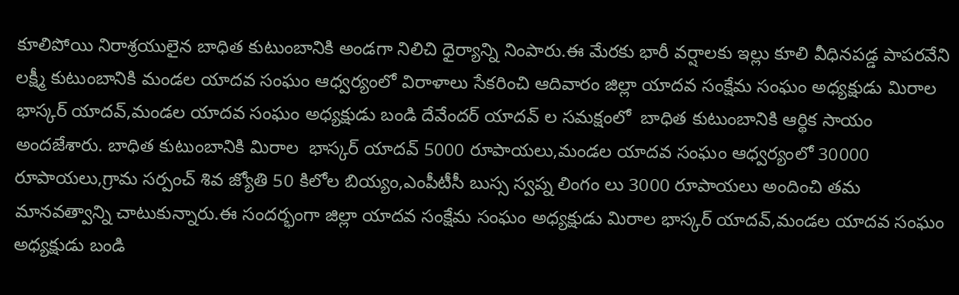కూలిపోయి నిరాశ్రయులైన బాధిత కుటుంబానికి అండగా నిలిచి ధైర్యాన్ని నింపారు.ఈ మేరకు భారీ వర్షాలకు ఇల్లు కూలి వీధినపడ్డ పాపరవేని లక్ష్మీ కుటుంబానికి మండల యాదవ సంఘం ఆధ్వర్యంలో విరాళాలు సేకరించి ఆదివారం జిల్లా యాదవ సంక్షేమ సంఘం అధ్యక్షుడు మిరాల భాస్కర్ యాదవ్,మండల యాదవ సంఘం అధ్యక్షుడు బండి దేవేందర్ యాదవ్ ల సమక్షంలో  బాధిత కుటుంబానికి ఆర్థిక సాయం అందజేశారు. బాధిత కుటుంబానికి మిరాల  భాస్కర్ యాదవ్ 5000 రూపాయలు,మండల యాదవ సంఘం ఆధ్వర్యంలో 30000 రూపాయలు,గ్రామ సర్పంచ్ శివ జ్యోతి 50 కిలోల బియ్యం,ఎంపీటీసీ బుస్స స్వప్న లింగం లు 3000 రూపాయలు అందించి తమ మానవత్వాన్ని చాటుకున్నారు.ఈ సందర్భంగా జిల్లా యాదవ సంక్షేమ సంఘం అధ్యక్షుడు మిరాల భాస్కర్ యాదవ్,మండల యాదవ సంఘం అధ్యక్షుడు బండి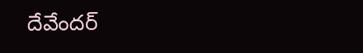దేవేందర్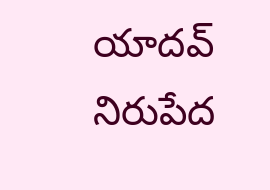యాదవ్  నిరుపేద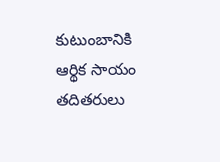కుటుంబానికి ఆర్థిక సాయం తదితరులు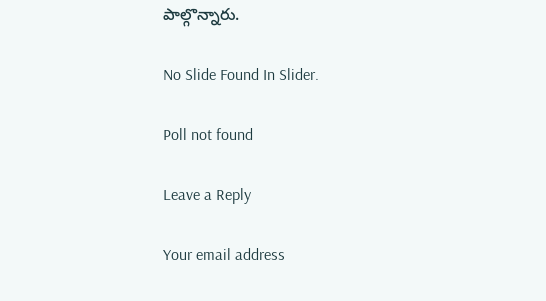పాల్గొన్నారు.

No Slide Found In Slider.

Poll not found

Leave a Reply

Your email address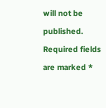will not be published. Required fields are marked *